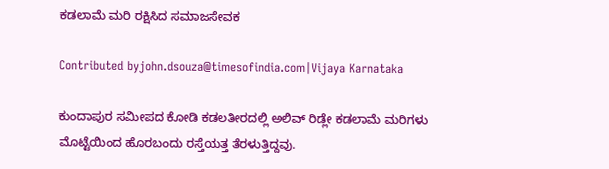ಕಡಲಾಮೆ ಮರಿ ರಕ್ಷಿಸಿದ ಸಮಾಜಸೇವಕ

Contributed byjohn.dsouza@timesofindia.com|Vijaya Karnataka

ಕುಂದಾಪುರ ಸಮೀಪದ ಕೋಡಿ ಕಡಲತೀರದಲ್ಲಿ ಅಲಿವ್‌ ರಿಡ್ಲೇ ಕಡಲಾಮೆ ಮರಿಗಳು ಮೊಟ್ಟೆಯಿಂದ ಹೊರಬಂದು ರಸ್ತೆಯತ್ತ ತೆರಳುತ್ತಿದ್ದವು.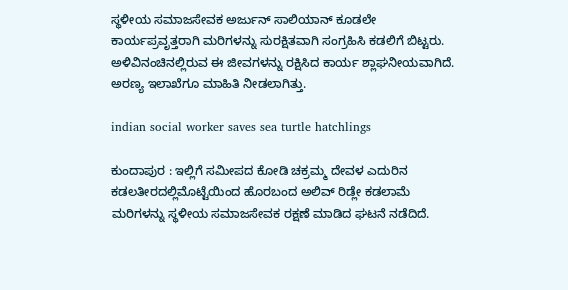ಸ್ಥಳೀಯ ಸಮಾಜಸೇವಕ ಅರ್ಜುನ್‌ ಸಾಲಿಯಾನ್‌ ಕೂಡಲೇ ಕಾರ್ಯಪ್ರವೃತ್ತರಾಗಿ ಮರಿಗಳನ್ನು ಸುರಕ್ಷಿತವಾಗಿ ಸಂಗ್ರಹಿಸಿ ಕಡಲಿಗೆ ಬಿಟ್ಟರು. ಅಳಿವಿನಂಚಿನಲ್ಲಿರುವ ಈ ಜೀವಗಳನ್ನು ರಕ್ಷಿಸಿದ ಕಾರ್ಯ ಶ್ಲಾಘನೀಯವಾಗಿದೆ. ಅರಣ್ಯ ಇಲಾಖೆಗೂ ಮಾಹಿತಿ ನೀಡಲಾಗಿತ್ತು.

indian social worker saves sea turtle hatchlings

ಕುಂದಾಪುರ : ಇಲ್ಲಿಗೆ ಸಮೀಪದ ಕೋಡಿ ಚಕ್ರಮ್ಮ ದೇವಳ ಎದುರಿನ ಕಡಲತೀರದಲ್ಲಿಮೊಟ್ಟೆಯಿಂದ ಹೊರಬಂದ ಅಲಿವ್ ರಿಡ್ಲೇ ಕಡಲಾಮೆ ಮರಿಗಳನ್ನು ಸ್ಥಳೀಯ ಸಮಾಜಸೇವಕ ರಕ್ಷಣೆ ಮಾಡಿದ ಘಟನೆ ನಡೆದಿದೆ.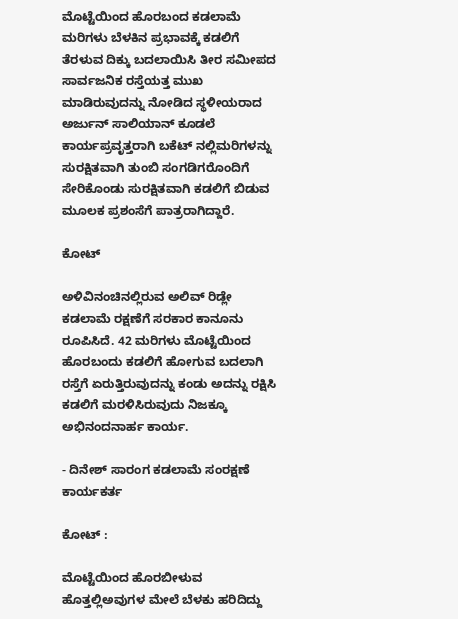ಮೊಟ್ಟೆಯಿಂದ ಹೊರಬಂದ ಕಡಲಾಮೆ ಮರಿಗಳು ಬೆಳಕಿನ ಪ್ರಭಾವಕ್ಕೆ ಕಡಲಿಗೆ ತೆರಳುವ ದಿಕ್ಕು ಬದಲಾಯಿಸಿ ತೀರ ಸಮೀಪದ ಸಾರ್ವಜನಿಕ ರಸ್ತೆಯತ್ತ ಮುಖ ಮಾಡಿರುವುದನ್ನು ನೋಡಿದ ಸ್ಥಳೀಯರಾದ ಅರ್ಜುನ್ ಸಾಲಿಯಾನ್ ಕೂಡಲೆ ಕಾರ್ಯಪ್ರವೃತ್ತರಾಗಿ ಬಕೆಟ್ ನಲ್ಲಿಮರಿಗಳನ್ನು ಸುರಕ್ಷಿತವಾಗಿ ತುಂಬಿ ಸಂಗಡಿಗರೊಂದಿಗೆ ಸೇರಿಕೊಂಡು ಸುರಕ್ಷಿತವಾಗಿ ಕಡಲಿಗೆ ಬಿಡುವ ಮೂಲಕ ಪ್ರಶಂಸೆಗೆ ಪಾತ್ರರಾಗಿದ್ದಾರೆ.

ಕೋಟ್

ಅಳಿವಿನಂಚಿನಲ್ಲಿರುವ ಅಲಿವ್ ರಿಡ್ಲೇ ಕಡಲಾಮೆ ರಕ್ಷಣೆಗೆ ಸರಕಾರ ಕಾನೂನು ರೂಪಿಸಿದೆ. 42 ಮರಿಗಳು ಮೊಟ್ಟೆಯಿಂದ ಹೊರಬಂದು ಕಡಲಿಗೆ ಹೋಗುವ ಬದಲಾಗಿ ರಸ್ತೆಗೆ ಏರುತ್ತಿರುವುದನ್ನು ಕಂಡು ಅದನ್ನು ರಕ್ಷಿಸಿ ಕಡಲಿಗೆ ಮರಳಿಸಿರುವುದು ನಿಜಕ್ಕೂ ಅಭಿನಂದನಾರ್ಹ ಕಾರ್ಯ.

- ದಿನೇಶ್ ಸಾರಂಗ ಕಡಲಾಮೆ ಸಂರಕ್ಷಣೆ ಕಾರ್ಯಕರ್ತ

ಕೋಟ್ :

ಮೊಟ್ಟೆಯಿಂದ ಹೊರಬೀಳುವ ಹೊತ್ತಲ್ಲಿಅವುಗಳ ಮೇಲೆ ಬೆಳಕು ಹರಿದಿದ್ದು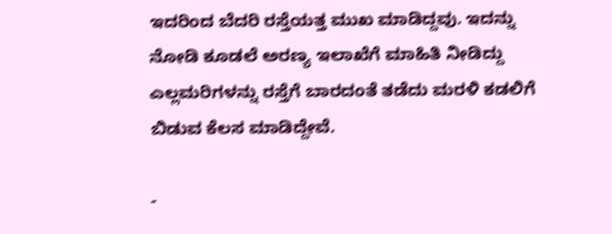ಇದರಿಂದ ಬೆದರಿ ರಸ್ತೆಯತ್ತ ಮುಖ ಮಾಡಿದ್ದವು. ಇದನ್ನು ನೋಡಿ ಕೂಡಲೆ ಅರಣ್ಯ ಇಲಾಖೆಗೆ ಮಾಹಿತಿ ನೀಡಿದ್ದು ಎಲ್ಲಮರಿಗಳನ್ನು ರಸ್ತೆಗೆ ಬಾರದಂತೆ ತಡೆದು ಮರಳಿ ಕಡಲಿಗೆ ಬಿಡುವ ಕೆಲಸ ಮಾಡಿದ್ದೇವೆ.

-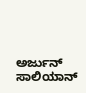ಅರ್ಜುನ್ ಸಾಲಿಯಾನ್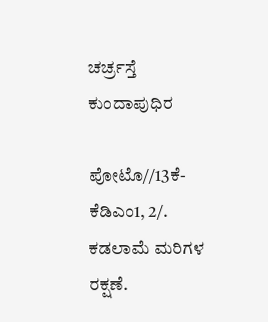ಚರ್ಚ್ರಸ್ತೆ ಕುಂದಾಪುಧಿರ

ಪೋಟೊ//13ಕೆ-ಕೆಡಿಎಂ1, 2/. ಕಡಲಾಮೆ ಮರಿಗಳ ರಕ್ಷಣೆ.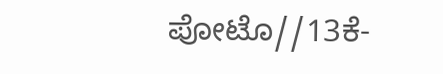ಪೋಟೊ//13ಕೆ-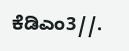ಕೆಡಿಎಂ3//.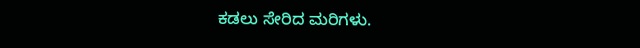ಕಡಲು ಸೇರಿದ ಮರಿಗಳು.